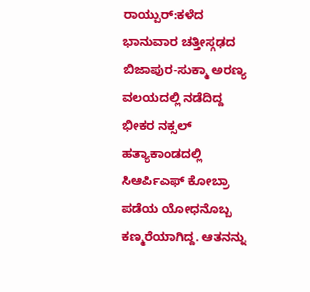ರಾಯ್ಪುರ್:ಕಳೆದ ಭಾನುವಾರ ಚತ್ತೀಸ್ಗಢದ ಬಿಜಾಪುರ-ಸುಕ್ಮಾ ಅರಣ್ಯ ವಲಯದಲ್ಲಿ ನಡೆದಿದ್ದ ಭೀಕರ ನಕ್ಸಲ್ ಹತ್ಯಾಕಾಂಡದಲ್ಲಿ ಸಿಆರ್ಪಿಎಫ್ ಕೋಬ್ರಾ ಪಡೆಯ ಯೋಧನೊಬ್ಬ ಕಣ್ಮರೆಯಾಗಿದ್ದ. ಆತನನ್ನು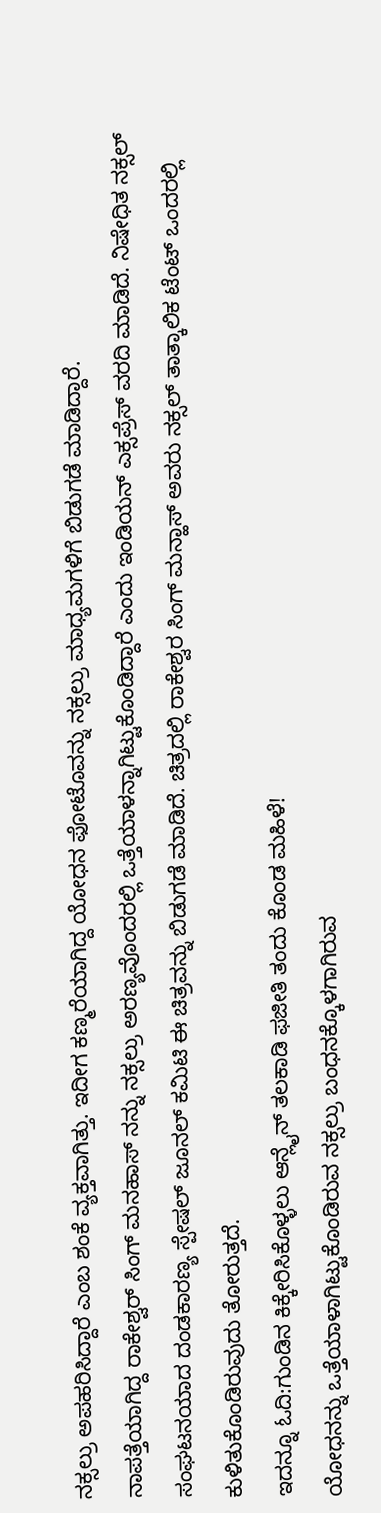ನಕ್ಸಲ್ರು ಅಪಹರಿಸಿದ್ದಾರೆ ಎಂಬ ಶಂಕೆ ವ್ಯಕ್ತವಾಗಿತ್ತು. ಇದೀಗ ಕಣ್ಮರೆಯಾಗಿದ್ದ ಯೋಧನ ಫೋಟೊವನ್ನು ನಕ್ಸಲ್ರು ಮಾಧ್ಯಮಗಳಿಗೆ ಬಿಡುಗಡೆ ಮಾಡಿದ್ದಾರೆ.
ನಾಪತ್ತೆಯಾಗಿದ್ದ ರಾಕೇಶ್ವರ್ ಸಿಂಗ್ ಮನಹಾಸ್ ನನ್ನು ನಕ್ಸಲ್ರು ಅರಣ್ಯವೊಂದರಲ್ಲಿ ಒತ್ತೆಯಾಳನ್ನಾಗಿಟ್ಟುಕೊಂಡಿದ್ದಾರೆ ಎಂದು ಇಂಡಿಯನ್ ಎಕ್ಸಪ್ರೆಸ್ ವರದಿ ಮಾಡಿದೆ. ನಿಷೇಧಿತ ನಕ್ಸಲ್ ಸಂಘಟನಯಾದ ದಂಡಕಾರಣ್ಯ ಸ್ಪೇಷಲ್ ಜೂನಲ್ ಕಮಿಟಿ ಈ ಚಿತ್ರವನ್ನು ಬಿಡುಗಡೆ ಮಾಡಿದೆ. ಚಿತ್ರದಲ್ಲಿ ರಾಕೇಶ್ವರ ಸಿಂಗ್ ಮನ್ಹಾಸ್ ಅವರು ನಕ್ಸಲ್ ತಾತ್ಕಾಲಿಕ ಟೆಂಟ್ ಒಂದರಲ್ಲಿ ಕುಳಿತುಕೊಂಡಿರುವುದು ತೋರುತ್ತದೆ.
ಇದನ್ನೂ ಓದಿ:ಗುಂಡಿನ ಕಿಕ್ಕೇರಿಸಿಕೊಳ್ಳಲು ಆನ್ಲೈನ್ ತಲಕಾಡಿ ಫಜೀತಿ ತಂದು ಕೊಂಡ ಮಹಿಳೆ!
ಯೋಧನನ್ನು ಒತ್ತೆಯಾಳಾಗಿಟ್ಟುಕೊಂಡಿರುವ ನಕ್ಸಲ್ರು ಬಂಧನಕ್ಕೊಳಗಾಗಿರುವ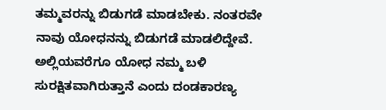ತಮ್ಮವರನ್ನು ಬಿಡುಗಡೆ ಮಾಡಬೇಕು. ನಂತರವೇ ನಾವು ಯೋಧನನ್ನು ಬಿಡುಗಡೆ ಮಾಡಲಿದ್ದೇವೆ. ಅಲ್ಲಿಯವರೆಗೂ ಯೋಧ ನಮ್ಮ ಬಳಿ ಸುರಕ್ಷಿತವಾಗಿರುತ್ತಾನೆ ಎಂದು ದಂಡಕಾರಣ್ಯ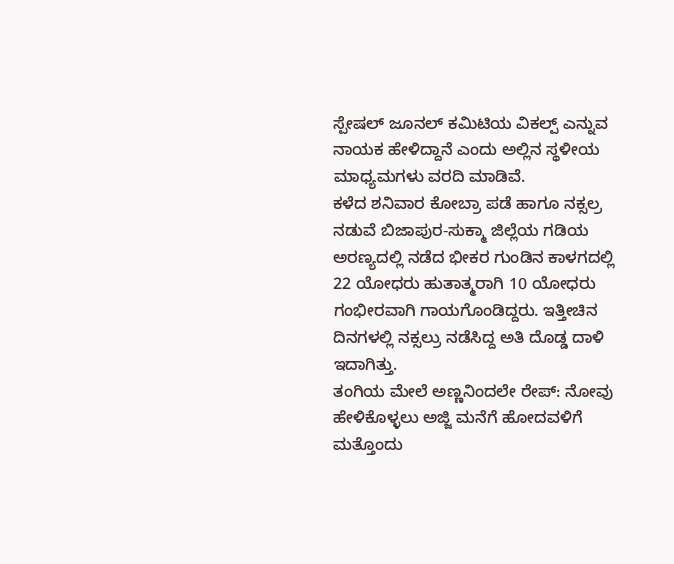ಸ್ಪೇಷಲ್ ಜೂನಲ್ ಕಮಿಟಿಯ ವಿಕಲ್ಪ್ ಎನ್ನುವ ನಾಯಕ ಹೇಳಿದ್ದಾನೆ ಎಂದು ಅಲ್ಲಿನ ಸ್ಥಳೀಯ ಮಾಧ್ಯಮಗಳು ವರದಿ ಮಾಡಿವೆ.
ಕಳೆದ ಶನಿವಾರ ಕೋಬ್ರಾ ಪಡೆ ಹಾಗೂ ನಕ್ಸಲ್ರ ನಡುವೆ ಬಿಜಾಪುರ-ಸುಕ್ಮಾ ಜಿಲ್ಲೆಯ ಗಡಿಯ ಅರಣ್ಯದಲ್ಲಿ ನಡೆದ ಭೀಕರ ಗುಂಡಿನ ಕಾಳಗದಲ್ಲಿ 22 ಯೋಧರು ಹುತಾತ್ಮರಾಗಿ 10 ಯೋಧರು ಗಂಭೀರವಾಗಿ ಗಾಯಗೊಂಡಿದ್ದರು. ಇತ್ತೀಚಿನ ದಿನಗಳಲ್ಲಿ ನಕ್ಸಲ್ರು ನಡೆಸಿದ್ದ ಅತಿ ದೊಡ್ಡ ದಾಳಿ ಇದಾಗಿತ್ತು.
ತಂಗಿಯ ಮೇಲೆ ಅಣ್ಣನಿಂದಲೇ ರೇಪ್: ನೋವು ಹೇಳಿಕೊಳ್ಳಲು ಅಜ್ಜಿ ಮನೆಗೆ ಹೋದವಳಿಗೆ ಮತ್ತೊಂದು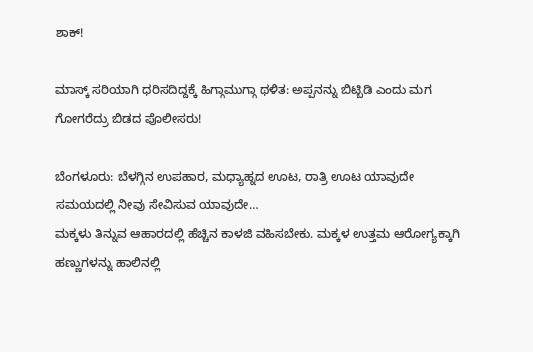ಶಾಕ್!

ಮಾಸ್ಕ್ ಸರಿಯಾಗಿ ಧರಿಸದಿದ್ದಕ್ಕೆ ಹಿಗ್ಗಾಮುಗ್ಗಾ ಥಳಿತ: ಅಪ್ಪನನ್ನು ಬಿಟ್ಬಿಡಿ ಎಂದು ಮಗ ಗೋಗರೆದ್ರು ಬಿಡದ ಪೊಲೀಸರು!

ಬೆಂಗಳೂರು: ಬೆಳಗ್ಗಿನ ಉಪಹಾರ, ಮಧ್ಯಾಹ್ನದ ಊಟ, ರಾತ್ರಿ ಊಟ ಯಾವುದೇ ಸಮಯದಲ್ಲಿ ನೀವು ಸೇವಿಸುವ ಯಾವುದೇ…
ಮಕ್ಕಳು ತಿನ್ನುವ ಆಹಾರದಲ್ಲಿ ಹೆಚ್ಚಿನ ಕಾಳಜಿ ವಹಿಸಬೇಕು. ಮಕ್ಕಳ ಉತ್ತಮ ಆರೋಗ್ಯಕ್ಕಾಗಿ ಹಣ್ಣುಗಳನ್ನು ಹಾಲಿನಲ್ಲಿ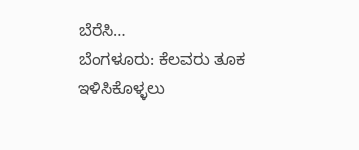ಬೆರೆಸಿ…
ಬೆಂಗಳೂರು: ಕೆಲವರು ತೂಕ ಇಳಿಸಿಕೊಳ್ಳಲು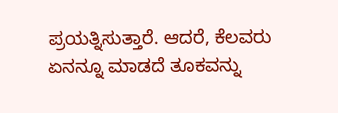ಪ್ರಯತ್ನಿಸುತ್ತಾರೆ. ಆದರೆ, ಕೆಲವರು ಏನನ್ನೂ ಮಾಡದೆ ತೂಕವನ್ನು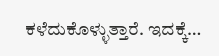ಕಳೆದುಕೊಳ್ಳುತ್ತಾರೆ. ಇದಕ್ಕೆ…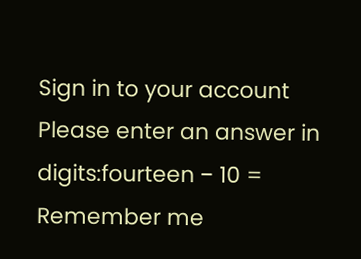Sign in to your account
Please enter an answer in digits:fourteen − 10 =
Remember me